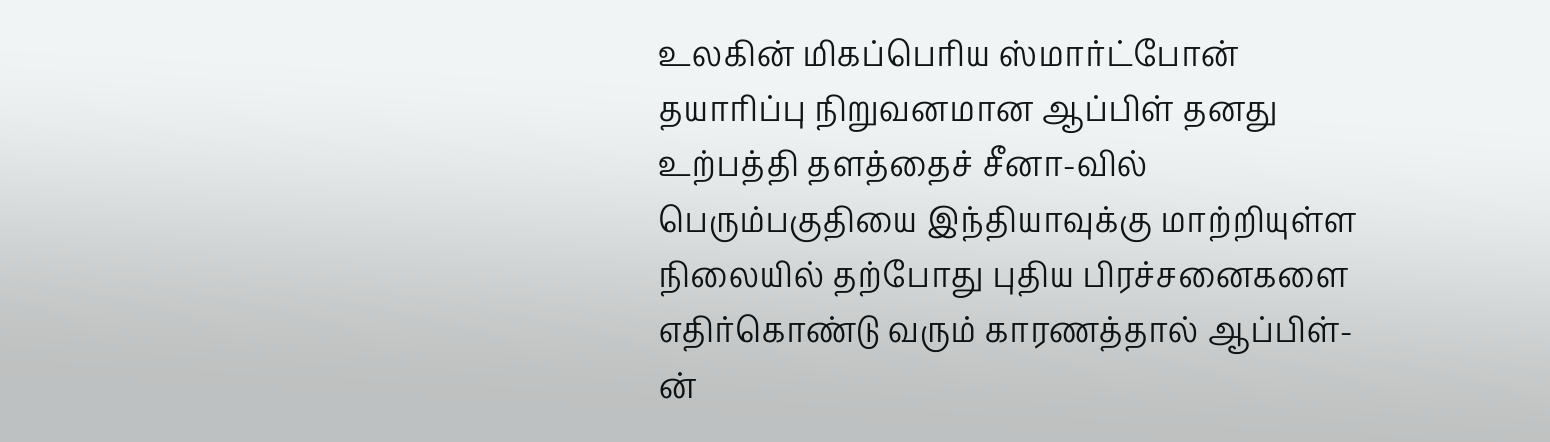உலகின் மிகப்பெரிய ஸ்மார்ட்போன் தயாரிப்பு நிறுவனமான ஆப்பிள் தனது உற்பத்தி தளத்தைச் சீனா-வில் பெரும்பகுதியை இந்தியாவுக்கு மாற்றியுள்ள நிலையில் தற்போது புதிய பிரச்சனைகளை எதிர்கொண்டு வரும் காரணத்தால் ஆப்பிள்-ன்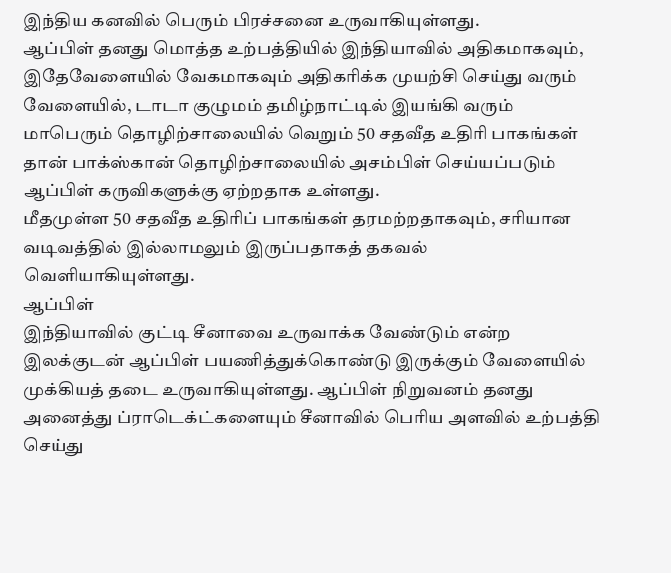இந்திய கனவில் பெரும் பிரச்சனை உருவாகியுள்ளது.
ஆப்பிள் தனது மொத்த உற்பத்தியில் இந்தியாவில் அதிகமாகவும், இதேவேளையில் வேகமாகவும் அதிகரிக்க முயற்சி செய்து வரும் வேளையில், டாடா குழுமம் தமிழ்நாட்டில் இயங்கி வரும் மாபெரும் தொழிற்சாலையில் வெறும் 50 சதவீத உதிரி பாகங்கள் தான் பாக்ஸ்கான் தொழிற்சாலையில் அசம்பிள் செய்யப்படும் ஆப்பிள் கருவிகளுக்கு ஏற்றதாக உள்ளது.
மீதமுள்ள 50 சதவீத உதிரிப் பாகங்கள் தரமற்றதாகவும், சரியான வடிவத்தில் இல்லாமலும் இருப்பதாகத் தகவல் வெளியாகியுள்ளது.
ஆப்பிள்
இந்தியாவில் குட்டி சீனாவை உருவாக்க வேண்டும் என்ற இலக்குடன் ஆப்பிள் பயணித்துக்கொண்டு இருக்கும் வேளையில் முக்கியத் தடை உருவாகியுள்ளது. ஆப்பிள் நிறுவனம் தனது அனைத்து ப்ராடெக்ட்களையும் சீனாவில் பெரிய அளவில் உற்பத்தி செய்து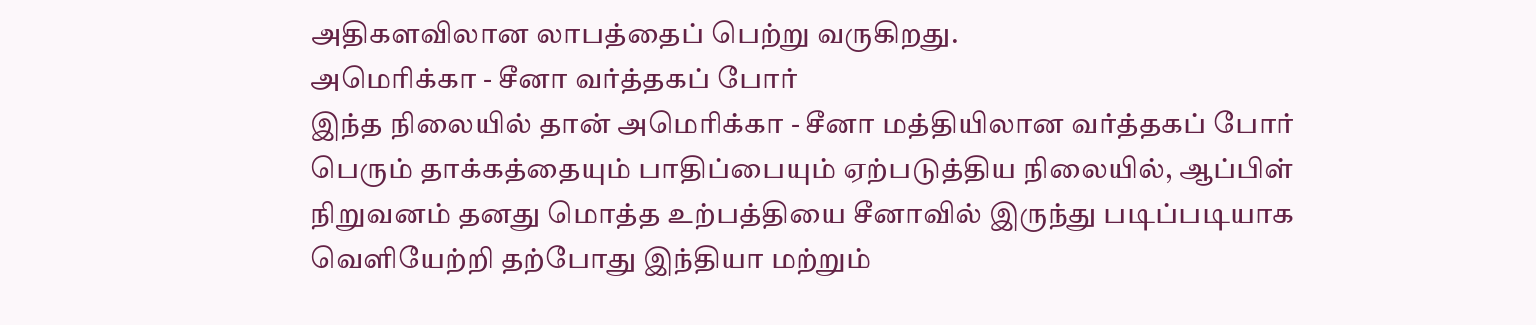அதிகளவிலான லாபத்தைப் பெற்று வருகிறது.
அமெரிக்கா - சீனா வர்த்தகப் போர்
இந்த நிலையில் தான் அமெரிக்கா - சீனா மத்தியிலான வர்த்தகப் போர் பெரும் தாக்கத்தையும் பாதிப்பையும் ஏற்படுத்திய நிலையில், ஆப்பிள் நிறுவனம் தனது மொத்த உற்பத்தியை சீனாவில் இருந்து படிப்படியாக வெளியேற்றி தற்போது இந்தியா மற்றும்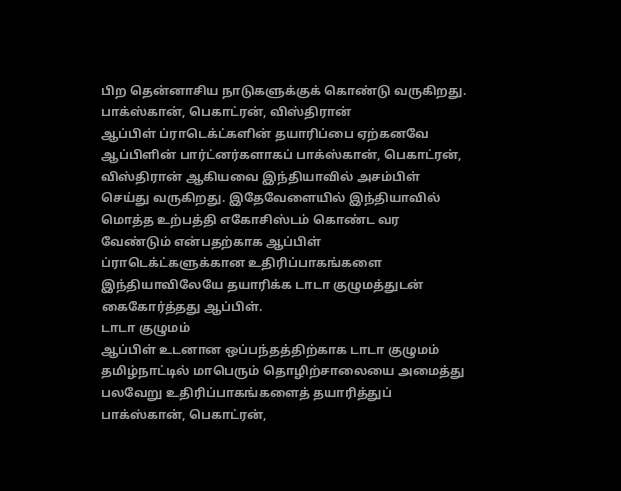பிற தென்னாசிய நாடுகளுக்குக் கொண்டு வருகிறது.
பாக்ஸ்கான், பெகாட்ரன், விஸ்திரான்
ஆப்பிள் ப்ராடெக்ட்களின் தயாரிப்பை ஏற்கனவே ஆப்பிளின் பார்ட்னர்களாகப் பாக்ஸ்கான், பெகாட்ரன், விஸ்திரான் ஆகியவை இந்தியாவில் அசம்பிள் செய்து வருகிறது. இதேவேளையில் இந்தியாவில் மொத்த உற்பத்தி எகோசிஸ்டம் கொண்ட வர வேண்டும் என்பதற்காக ஆப்பிள் ப்ராடெக்ட்களுக்கான உதிரிப்பாகங்களை இந்தியாவிலேயே தயாரிக்க டாடா குழுமத்துடன் கைகோர்த்தது ஆப்பிள்.
டாடா குழுமம்
ஆப்பிள் உடனான ஒப்பந்தத்திற்காக டாடா குழுமம் தமிழ்நாட்டில் மாபெரும் தொழிற்சாலையை அமைத்து பலவேறு உதிரிப்பாகங்களைத் தயாரித்துப் பாக்ஸ்கான், பெகாட்ரன்,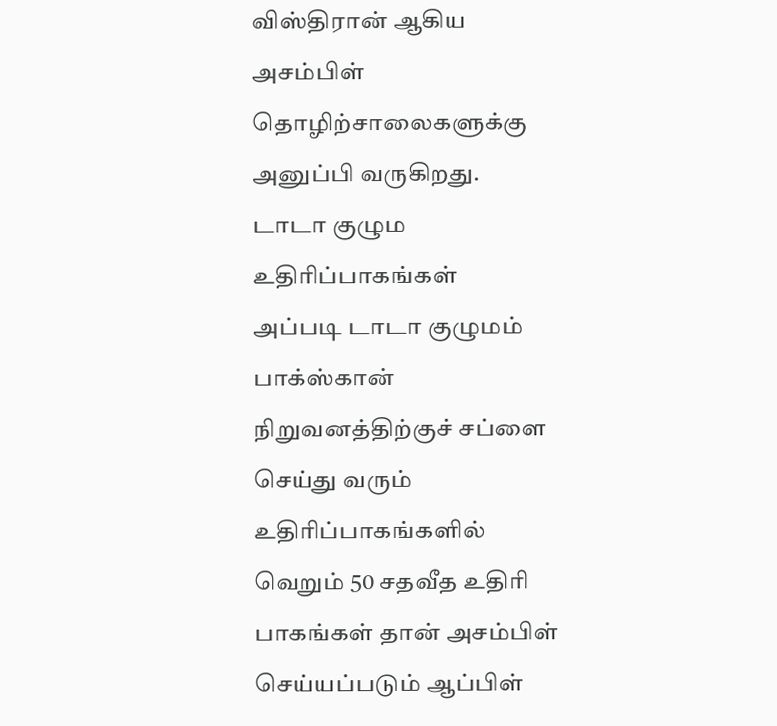விஸ்திரான் ஆகிய அசம்பிள் தொழிற்சாலைகளுக்கு அனுப்பி வருகிறது.
டாடா குழும உதிரிப்பாகங்கள்
அப்படி டாடா குழுமம் பாக்ஸ்கான் நிறுவனத்திற்குச் சப்ளை செய்து வரும் உதிரிப்பாகங்களில் வெறும் 50 சதவீத உதிரி பாகங்கள் தான் அசம்பிள் செய்யப்படும் ஆப்பிள்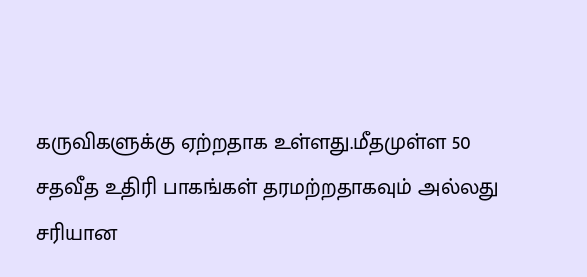கருவிகளுக்கு ஏற்றதாக உள்ளது.மீதமுள்ள 50 சதவீத உதிரி பாகங்கள் தரமற்றதாகவும் அல்லது சரியான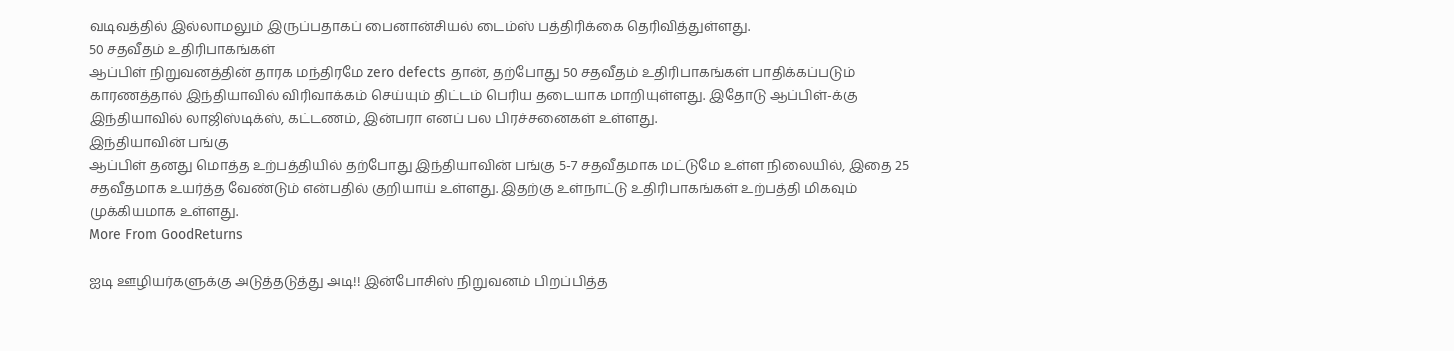வடிவத்தில் இல்லாமலும் இருப்பதாகப் பைனான்சியல் டைம்ஸ் பத்திரிக்கை தெரிவித்துள்ளது.
50 சதவீதம் உதிரிபாகங்கள்
ஆப்பிள் நிறுவனத்தின் தாரக மந்திரமே zero defects தான், தற்போது 50 சதவீதம் உதிரிபாகங்கள் பாதிக்கப்படும் காரணத்தால் இந்தியாவில் விரிவாக்கம் செய்யும் திட்டம் பெரிய தடையாக மாறியுள்ளது. இதோடு ஆப்பிள்-க்கு இந்தியாவில் லாஜிஸ்டிக்ஸ், கட்டணம், இன்பரா எனப் பல பிரச்சனைகள் உள்ளது.
இந்தியாவின் பங்கு
ஆப்பிள் தனது மொத்த உற்பத்தியில் தற்போது இந்தியாவின் பங்கு 5-7 சதவீதமாக மட்டுமே உள்ள நிலையில், இதை 25 சதவீதமாக உயர்த்த வேண்டும் என்பதில் குறியாய் உள்ளது. இதற்கு உள்நாட்டு உதிரிபாகங்கள் உற்பத்தி மிகவும் முக்கியமாக உள்ளது.
More From GoodReturns

ஐடி ஊழியர்களுக்கு அடுத்தடுத்து அடி!! இன்போசிஸ் நிறுவனம் பிறப்பித்த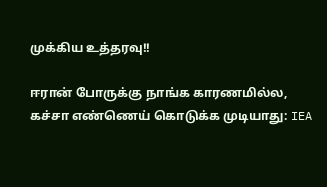முக்கிய உத்தரவு!!

ஈரான் போருக்கு நாங்க காரணமில்ல, கச்சா எண்ணெய் கொடுக்க முடியாது: IEA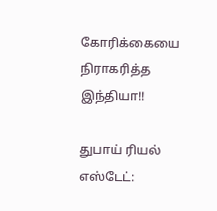கோரிக்கையை நிராகரித்த இந்தியா!!

துபாய் ரியல் எஸ்டேட்: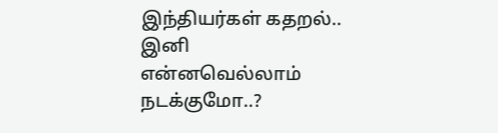இந்தியர்கள் கதறல்.. இனி என்னவெல்லாம் நடக்குமோ..?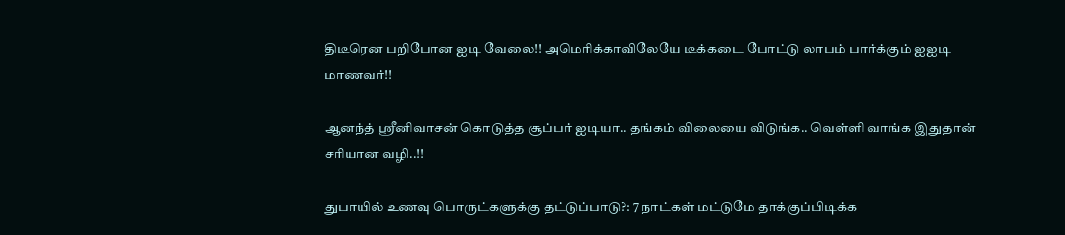திடீரென பறிபோன ஐடி வேலை!! அமெரிக்காவிலேயே டீக்கடை போட்டு லாபம் பார்க்கும் ஐஐடி மாணவர்!!

ஆனந்த் ஸ்ரீனிவாசன் கொடுத்த சூப்பர் ஐடியா.. தங்கம் விலையை விடுங்க.. வெள்ளி வாங்க இதுதான் சரியான வழி..!!

துபாயில் உணவு பொருட்களுக்கு தட்டுப்பாடு?: 7 நாட்கள் மட்டுமே தாக்குப்பிடிக்க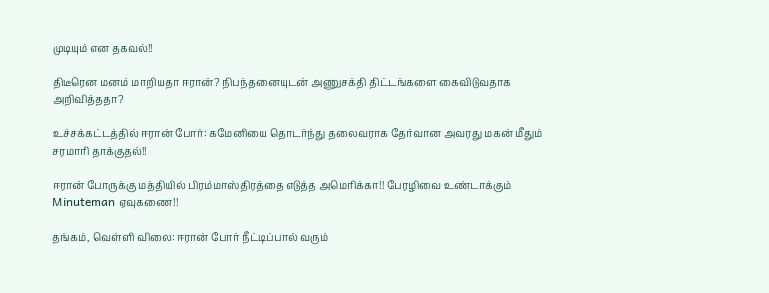முடியும் என தகவல்!!

திடீரென மனம் மாறியதா ஈரான்? நிபந்தனையுடன் அணுசக்தி திட்டங்களை கைவிடுவதாக அறிவித்ததா?

உச்சக்கட்டத்தில் ஈரான் போர்: கமேனியை தொடர்ந்து தலைவராக தேர்வான அவரது மகன் மீதும் சரமாரி தாக்குதல்!!

ஈரான் போருக்கு மத்தியில் பிரம்மாஸ்திரத்தை எடுத்த அமெரிக்கா!! பேரழிவை உண்டாக்கும் Minuteman ஏவுகணை!!

தங்கம், வெள்ளி விலை: ஈரான் போர் நீட்டிப்பால் வரும்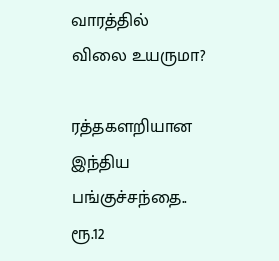வாரத்தில் விலை உயருமா?

ரத்தகளறியான இந்திய பங்குச்சந்தை.. ரூ.12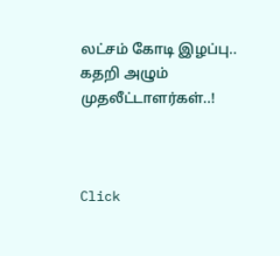லட்சம் கோடி இழப்பு.. கதறி அழும் முதலீட்டாளர்கள்..!



Click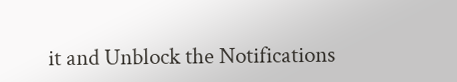it and Unblock the Notifications